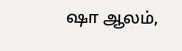ஷா ஆலம்,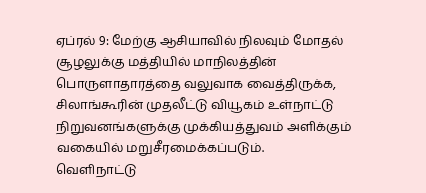ஏப்ரல் 9: மேற்கு ஆசியாவில் நிலவும் மோதல் சூழலுக்கு மத்தியில் மாநிலத்தின் பொருளாதாரத்தை வலுவாக வைத்திருக்க, சிலாங்கூரின் முதலீட்டு வியூகம் உள்நாட்டு நிறுவனங்களுக்கு முக்கியத்துவம் அளிக்கும் வகையில் மறுசீரமைக்கப்படும்.
வெளிநாட்டு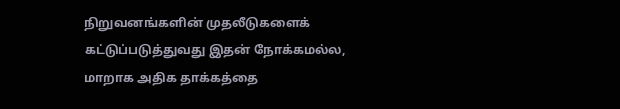நிறுவனங்களின் முதலீடுகளைக் கட்டுப்படுத்துவது இதன் நோக்கமல்ல, மாறாக அதிக தாக்கத்தை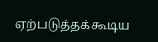ஏற்படுத்தக்கூடிய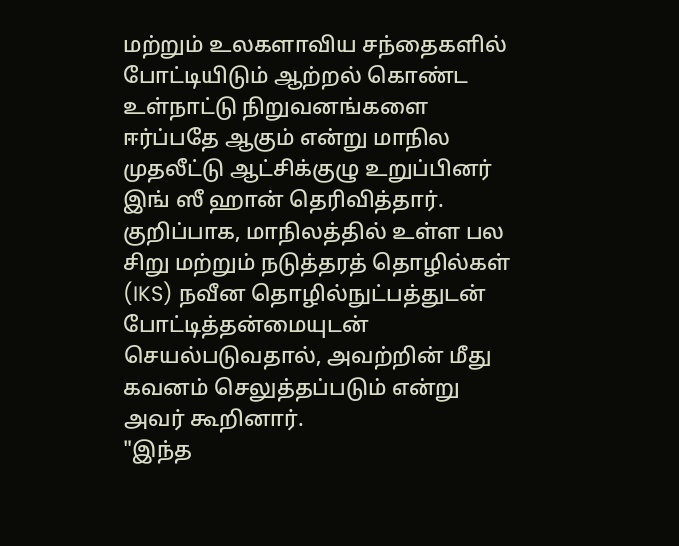மற்றும் உலகளாவிய சந்தைகளில் போட்டியிடும் ஆற்றல் கொண்ட உள்நாட்டு நிறுவனங்களை ஈர்ப்பதே ஆகும் என்று மாநில முதலீட்டு ஆட்சிக்குழு உறுப்பினர் இங் ஸீ ஹான் தெரிவித்தார்.
குறிப்பாக, மாநிலத்தில் உள்ள பல சிறு மற்றும் நடுத்தரத் தொழில்கள் (IKS) நவீன தொழில்நுட்பத்துடன் போட்டித்தன்மையுடன் செயல்படுவதால், அவற்றின் மீது கவனம் செலுத்தப்படும் என்று அவர் கூறினார்.
"இந்த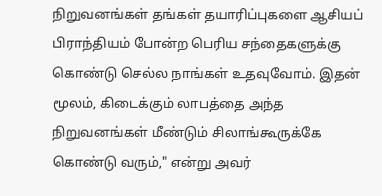நிறுவனங்கள் தங்கள் தயாரிப்புகளை ஆசியப் பிராந்தியம் போன்ற பெரிய சந்தைகளுக்கு கொண்டு செல்ல நாங்கள் உதவுவோம். இதன் மூலம், கிடைக்கும் லாபத்தை அந்த நிறுவனங்கள் மீண்டும் சிலாங்கூருக்கே கொண்டு வரும்," என்று அவர்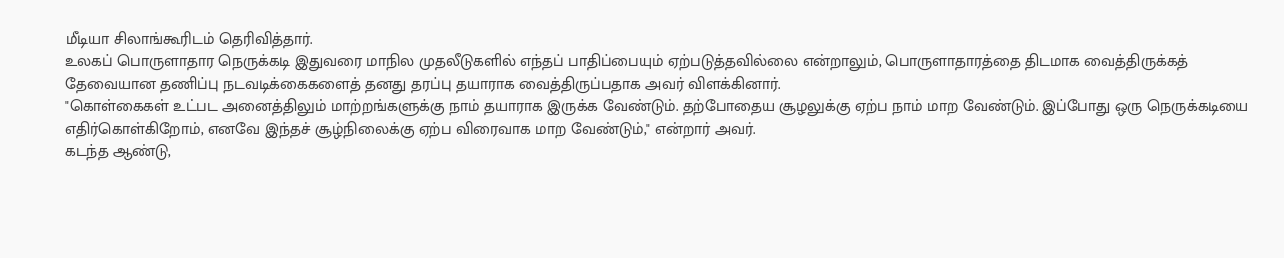மீடியா சிலாங்கூரிடம் தெரிவித்தார்.
உலகப் பொருளாதார நெருக்கடி இதுவரை மாநில முதலீடுகளில் எந்தப் பாதிப்பையும் ஏற்படுத்தவில்லை என்றாலும், பொருளாதாரத்தை திடமாக வைத்திருக்கத் தேவையான தணிப்பு நடவடிக்கைகளைத் தனது தரப்பு தயாராக வைத்திருப்பதாக அவர் விளக்கினார்.
"கொள்கைகள் உட்பட அனைத்திலும் மாற்றங்களுக்கு நாம் தயாராக இருக்க வேண்டும். தற்போதைய சூழலுக்கு ஏற்ப நாம் மாற வேண்டும். இப்போது ஒரு நெருக்கடியை எதிர்கொள்கிறோம், எனவே இந்தச் சூழ்நிலைக்கு ஏற்ப விரைவாக மாற வேண்டும்," என்றார் அவர்.
கடந்த ஆண்டு,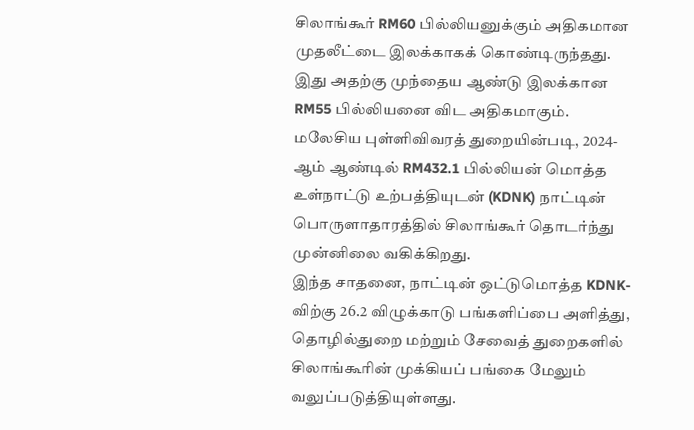சிலாங்கூர் RM60 பில்லியனுக்கும் அதிகமான முதலீட்டை இலக்காகக் கொண்டிருந்தது. இது அதற்கு முந்தைய ஆண்டு இலக்கான RM55 பில்லியனை விட அதிகமாகும்.
மலேசிய புள்ளிவிவரத் துறையின்படி, 2024-ஆம் ஆண்டில் RM432.1 பில்லியன் மொத்த உள்நாட்டு உற்பத்தியுடன் (KDNK) நாட்டின் பொருளாதாரத்தில் சிலாங்கூர் தொடர்ந்து முன்னிலை வகிக்கிறது.
இந்த சாதனை, நாட்டின் ஒட்டுமொத்த KDNK-விற்கு 26.2 விழுக்காடு பங்களிப்பை அளித்து, தொழில்துறை மற்றும் சேவைத் துறைகளில் சிலாங்கூரின் முக்கியப் பங்கை மேலும் வலுப்படுத்தியுள்ளது.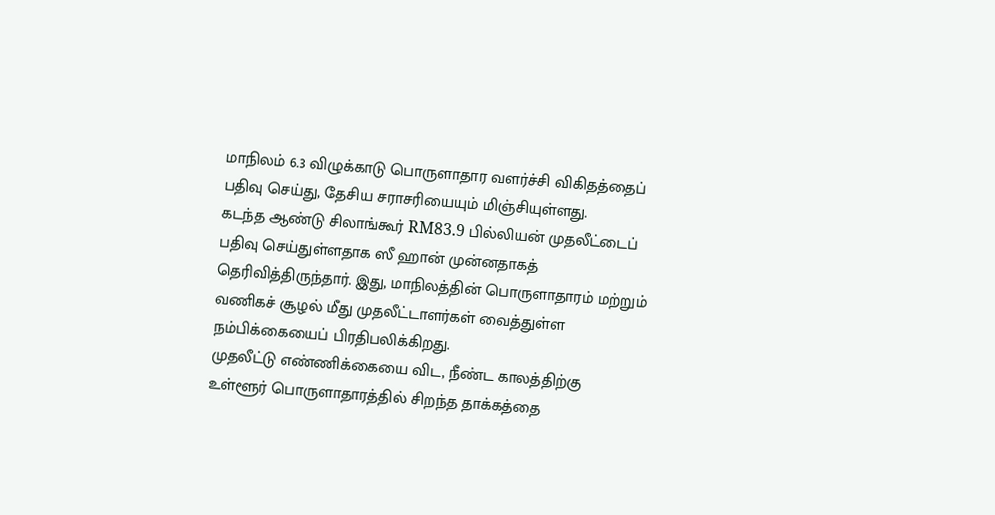மாநிலம் 6.3 விழுக்காடு பொருளாதார வளர்ச்சி விகிதத்தைப் பதிவு செய்து, தேசிய சராசரியையும் மிஞ்சியுள்ளது.
கடந்த ஆண்டு சிலாங்கூர் RM83.9 பில்லியன் முதலீட்டைப் பதிவு செய்துள்ளதாக ஸீ ஹான் முன்னதாகத் தெரிவித்திருந்தார். இது, மாநிலத்தின் பொருளாதாரம் மற்றும் வணிகச் சூழல் மீது முதலீட்டாளர்கள் வைத்துள்ள நம்பிக்கையைப் பிரதிபலிக்கிறது.
முதலீட்டு எண்ணிக்கையை விட, நீண்ட காலத்திற்கு உள்ளூர் பொருளாதாரத்தில் சிறந்த தாக்கத்தை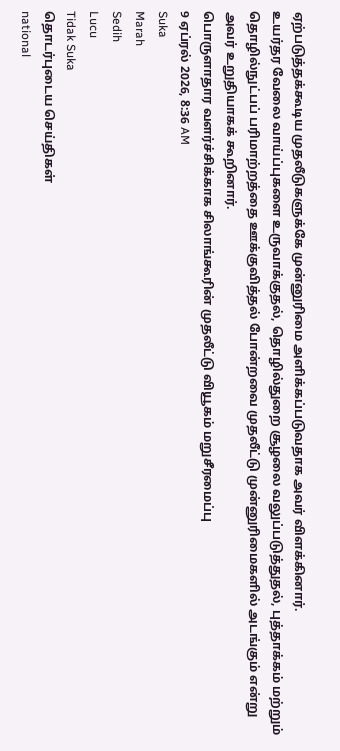ஏற்படுத்தக்கூடிய முதலீடுகளுக்கே முன்னுரிமை அளிக்கப்படுவதாக அவர் விளக்கினார்.
உயர்தர வேலை வாய்ப்புகளை உருவாக்குதல், தொழில்துறை சூழலை வலுப்படுத்துதல், புத்தாக்கம் மற்றும் தொழில்நுட்பப் பரிமாற்றத்தை ஊக்குவித்தல் போன்றவை முதலீட்டு முன்னுரிமைகளில் அடங்கும் என்று அவர் உறுதியாகக் கூறினார்.
பொருளாதார வளர்ச்சிக்காக சிலாங்கூரின் முதலீட்டு வியூகம் மறுசீரமைப்பு
9 ஏப்ரல் 2026, 8:36 AM
Suka
Marah
Sedih
Lucu
Tidak Suka
தொடர்புடைய செய்திகள்
national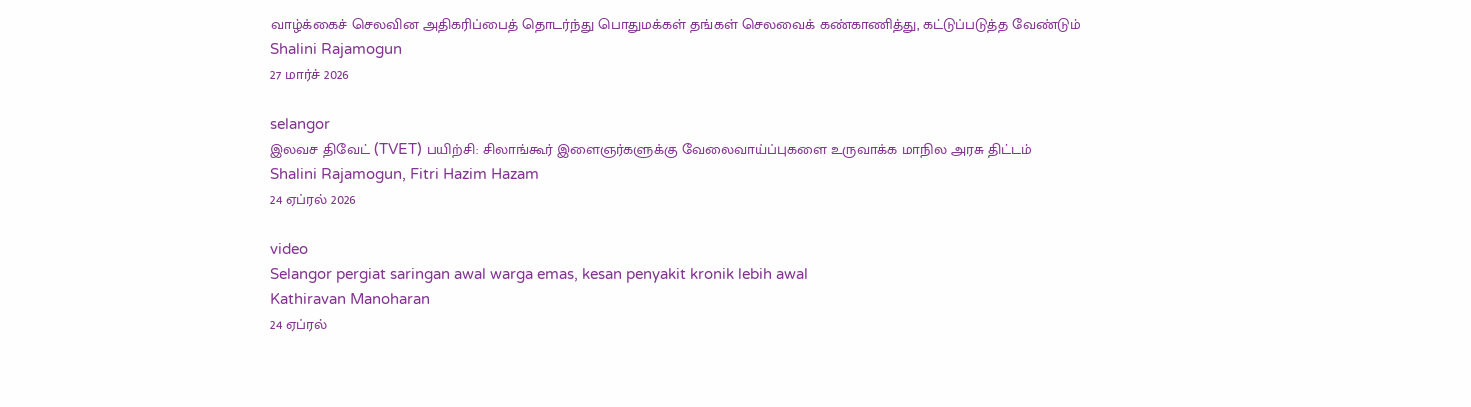வாழ்க்கைச் செலவின அதிகரிப்பைத் தொடர்ந்து பொதுமக்கள் தங்கள் செலவைக் கண்காணித்து, கட்டுப்படுத்த வேண்டும்
Shalini Rajamogun
27 மார்ச் 2026

selangor
இலவச திவேட் (TVET) பயிற்சி: சிலாங்கூர் இளைஞர்களுக்கு வேலைவாய்ப்புகளை உருவாக்க மாநில அரசு திட்டம்
Shalini Rajamogun, Fitri Hazim Hazam
24 ஏப்ரல் 2026

video
Selangor pergiat saringan awal warga emas, kesan penyakit kronik lebih awal
Kathiravan Manoharan
24 ஏப்ரல்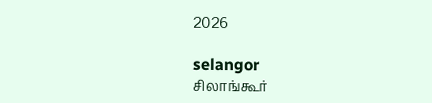2026

selangor
சிலாங்கூர்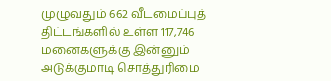முழுவதும் 662 வீடமைப்புத் திட்டங்களில் உள்ள 117,746 மனைகளுக்கு இன்னும் அடுக்குமாடி சொத்துரிமை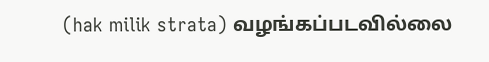(hak milik strata) வழங்கப்படவில்லை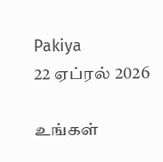Pakiya
22 ஏப்ரல் 2026

உங்கள்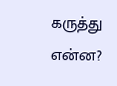கருத்து என்ன?